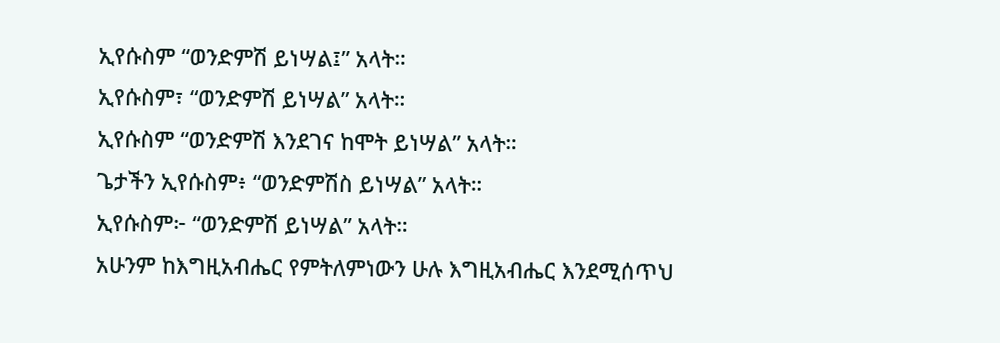ኢየሱስም “ወንድምሽ ይነሣል፤” አላት።
ኢየሱስም፣ “ወንድምሽ ይነሣል” አላት።
ኢየሱስም “ወንድምሽ እንደገና ከሞት ይነሣል” አላት።
ጌታችን ኢየሱስም፥ “ወንድምሽስ ይነሣል” አላት።
ኢየሱስም፦ “ወንድምሽ ይነሣል” አላት።
አሁንም ከእግዚአብሔር የምትለምነውን ሁሉ እግዚአብሔር እንደሚሰጥህ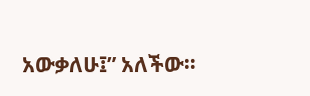አውቃለሁ፤” አለችው።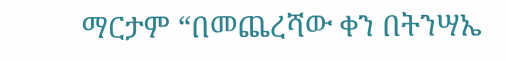ማርታም “በመጨረሻው ቀን በትንሣኤ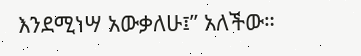እንደሚነሣ አውቃለሁ፤” አለችው።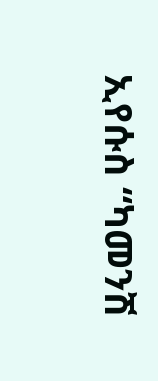ኢየሱስ “ካመንሽ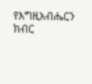የእግዚአብሔርን ክብር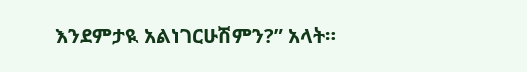እንደምታዪ አልነገርሁሽምን?” አላት።